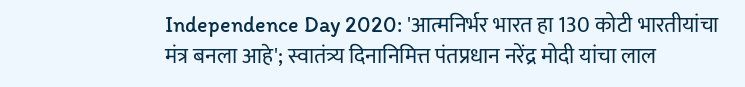Independence Day 2020: 'आत्मनिर्भर भारत हा 130 कोटी भारतीयांचा मंत्र बनला आहे'; स्वातंत्र्य दिनानिमित्त पंतप्रधान नरेंद्र मोदी यांचा लाल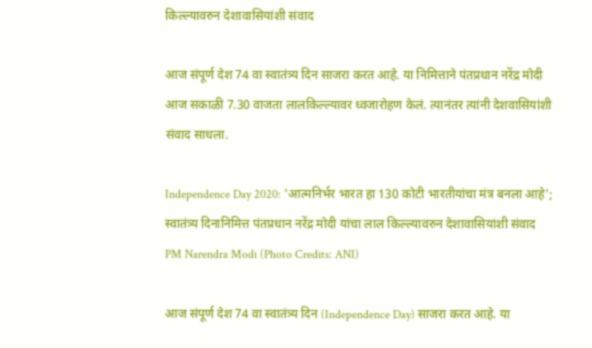किल्ल्यावरुन देशावासियांशी संवाद

आज संपूर्ण देश 74 वा स्वातंत्र्य दिन साजरा करत आहे. या निमित्ताने पंतप्रधान नरेंद्र मोदी आज सकाळी 7.30 वाजता लालकिल्ल्यावर ध्वजारोहण केलं. त्यानंतर त्यांनी देशवासियांशी संवाद साधला.

Independence Day 2020: 'आत्मनिर्भर भारत हा 130 कोटी भारतीयांचा मंत्र बनला आहे'; स्वातंत्र्य दिनानिमित्त पंतप्रधान नरेंद्र मोदी यांचा लाल किल्ल्यावरुन देशावासियांशी संवाद
PM Narendra Modi (Photo Credits: ANI)

आज संपूर्ण देश 74 वा स्वातंत्र्य दिन (Independence Day) साजरा करत आहे. या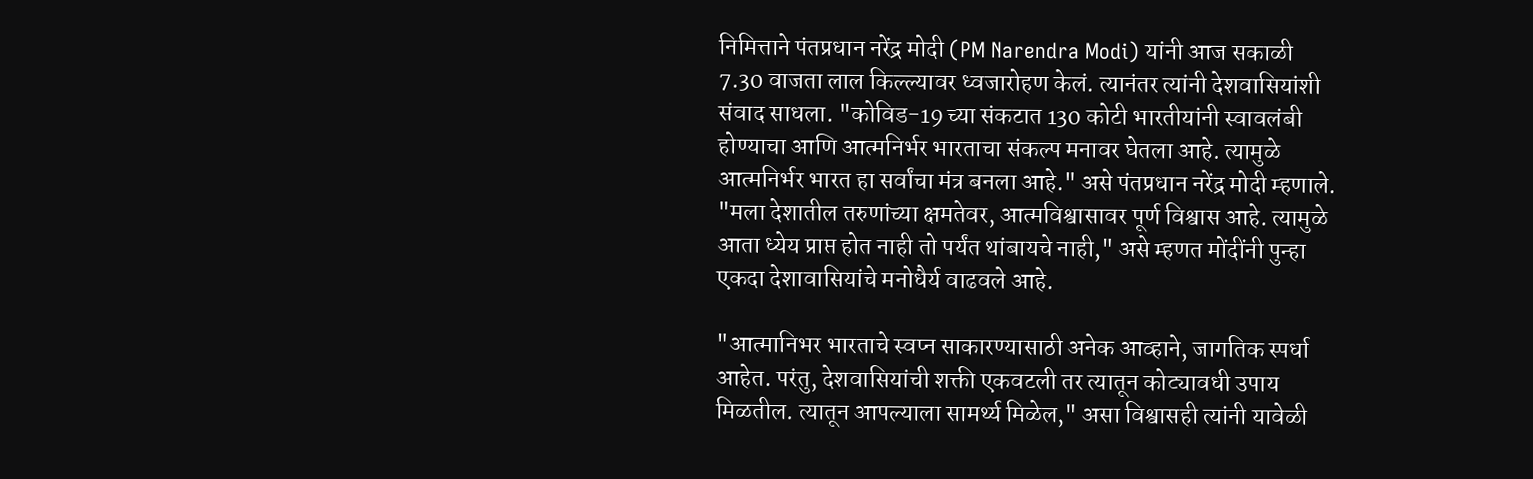निमित्ताने पंतप्रधान नरेंद्र मोदी (PM Narendra Modi) यांनी आज सकाळी 7.30 वाजता लाल किल्ल्यावर ध्वजारोहण केलं. त्यानंतर त्यांनी देशवासियांशी संवाद साधला. "कोविड-19 च्या संकटात 130 कोटी भारतीयांनी स्वावलंबी होण्याचा आणि आत्मनिर्भर भारताचा संकल्प मनावर घेतला आहे. त्यामुळे आत्मनिर्भर भारत हा सर्वांचा मंत्र बनला आहे." असे पंतप्रधान नरेंद्र मोदी म्हणाले. "मला देशातील तरुणांच्या क्षमतेवर, आत्मविश्वासावर पूर्ण विश्वास आहे. त्यामुळे आता ध्येय प्राप्त होत नाही तो पर्यंत थांबायचे नाही," असे म्हणत मोंदींनी पुन्हा एकदा देशावासियांचे मनोधैर्य वाढवले आहे.

"आत्मानिभर भारताचे स्वप्न साकारण्यासाठी अनेक आव्हाने, जागतिक स्पर्धा आहेत. परंतु, देशवासियांची शक्ती एकवटली तर त्यातून कोट्यावधी उपाय मिळतील. त्यातून आपल्याला सामर्थ्य मिळेल," असा विश्वासही त्यांनी यावेळी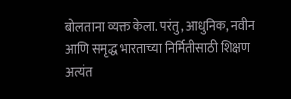बोलताना व्यक्त केला. परंतु, आधुनिक, नवीन आणि समृद्ध भारताच्या निर्मितीसाठी शिक्षण अत्यंत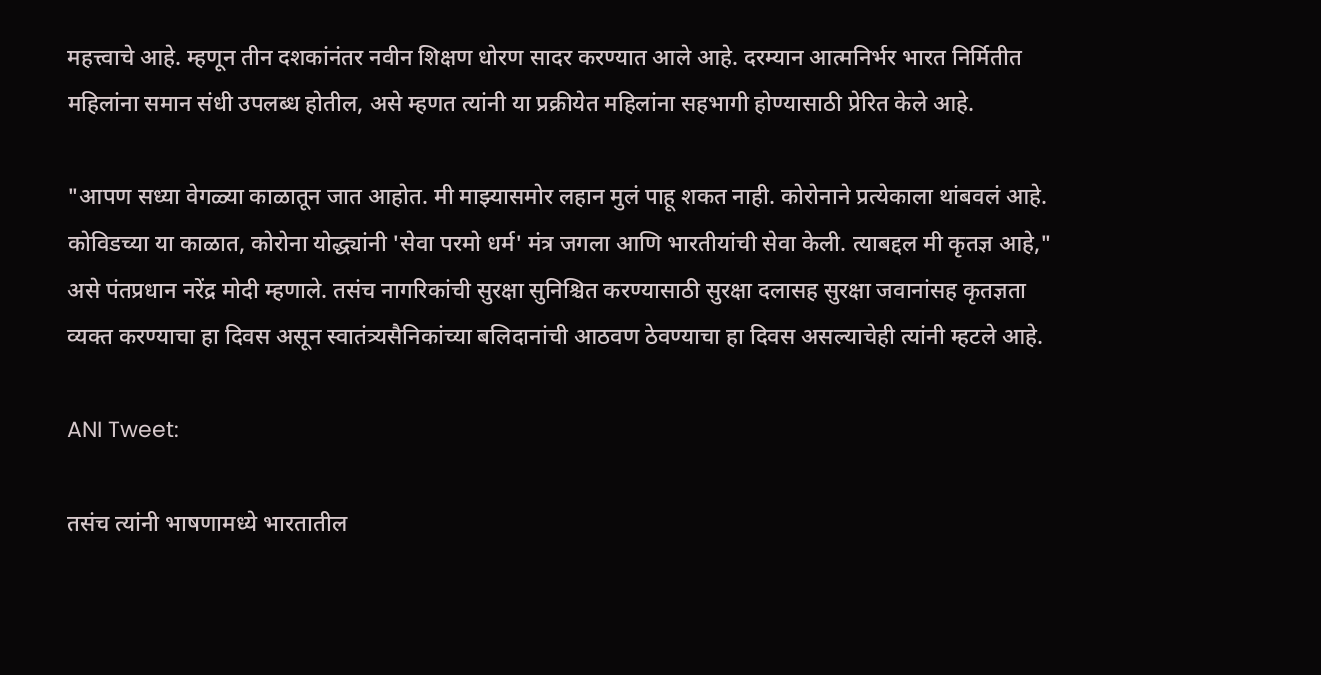महत्त्वाचे आहे. म्हणून तीन दशकांनंतर नवीन शिक्षण धोरण सादर करण्यात आले आहे. दरम्यान आत्मनिर्भर भारत निर्मितीत महिलांना समान संधी उपलब्ध होतील, असे म्हणत त्यांनी या प्रक्रीयेत महिलांना सहभागी होण्यासाठी प्रेरित केले आहे.

"आपण सध्या वेगळ्या काळातून जात आहोत. मी माझ्यासमोर लहान मुलं पाहू शकत नाही. कोरोनाने प्रत्येकाला थांबवलं आहे. कोविडच्या या काळात, कोरोना योद्ध्यांनी 'सेवा परमो धर्म' मंत्र जगला आणि भारतीयांची सेवा केली. त्याबद्दल मी कृतज्ञ आहे," असे पंतप्रधान नरेंद्र मोदी म्हणाले. तसंच नागरिकांची सुरक्षा सुनिश्चित करण्यासाठी सुरक्षा दलासह सुरक्षा जवानांसह कृतज्ञता व्यक्त करण्याचा हा दिवस असून स्वातंत्र्यसैनिकांच्या बलिदानांची आठवण ठेवण्याचा हा दिवस असल्याचेही त्यांनी म्हटले आहे.

ANI Tweet:

तसंच त्यांनी भाषणामध्ये भारतातील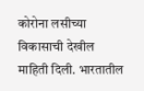कोरोना लसीच्या विकासाची देखील माहिती दिली. भारतातील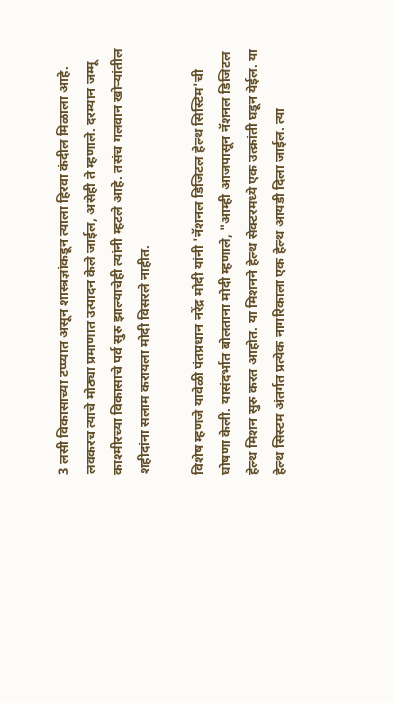3 लसी विकासाच्या टप्प्यात असून शास्त्रज्ञांकडून त्याला हिरवा कंदील मिळाला आहे. लवकरच त्याचे मोठ्या प्रमाणात उत्पादन केले जाईल, असेही ते म्हणाले. दरम्यान जम्मू काश्मीरच्या विकासाचे पर्व सुरु झाल्याचेही त्यांनी म्हटले आहे. तसंच गलवान खोऱ्यांतील शहीदांना सलाम करायला मोदी विसरले नाहीत.

विशेष म्हणजे यावेळी पंतप्रधान नरेंद्र मोदी यांनी 'नॅशनल डिजिटल हेल्थ सिस्टिम'ची घोषणा केली. यासंदर्भात बोलताना मोदी म्हणाले, "आम्ही आजपासून नॅशनल डिजिटल हेल्थ मिशन सुरु करत आहोत. या मिशनने हेल्थ सेक्टरमध्ये एक उत्क्रांती घडून येईल. या हेल्थ सिस्टम अंतर्गत प्रत्येक नागरिकाला एक हेल्थ आयडी दिला जाईल. त्या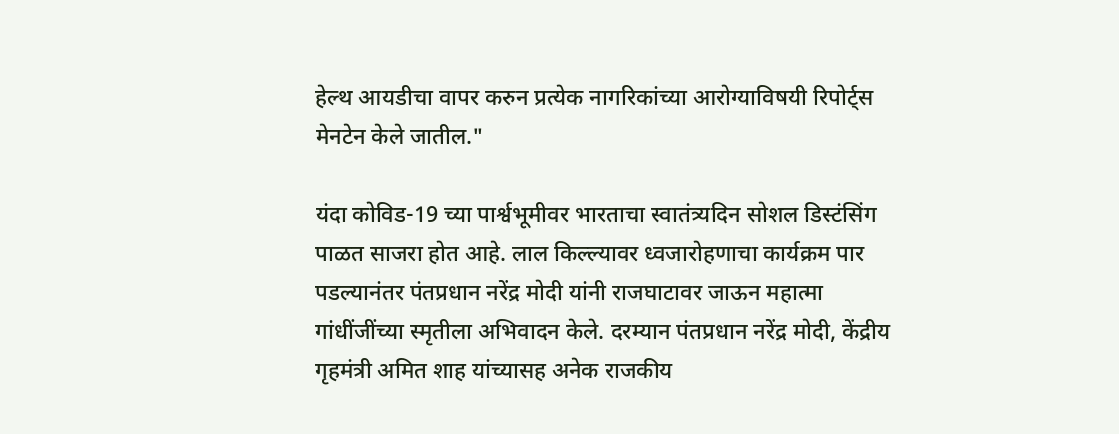हेल्थ आयडीचा वापर करुन प्रत्येक नागरिकांच्या आरोग्याविषयी रिपोर्ट्स मेनटेन केले जातील."

यंदा कोविड-19 च्या पार्श्वभूमीवर भारताचा स्वातंत्र्यदिन सोशल डिस्टंसिंग पाळत साजरा होत आहे. लाल किल्ल्यावर ध्वजारोहणाचा कार्यक्रम पार पडल्यानंतर पंतप्रधान नरेंद्र मोदी यांनी राजघाटावर जाऊन महात्मा गांधींजींच्या स्मृतीला अभिवादन केले. दरम्यान पंतप्रधान नरेंद्र मोदी, केंद्रीय गृहमंत्री अमित शाह यांच्यासह अनेक राजकीय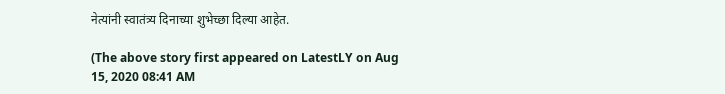नेत्यांनी स्वातंत्र्य दिनाच्या शुभेच्छा दिल्या आहेत.

(The above story first appeared on LatestLY on Aug 15, 2020 08:41 AM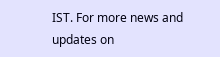IST. For more news and updates on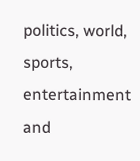politics, world, sports, entertainment and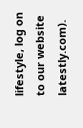lifestyle, log on to our website latestly.com).